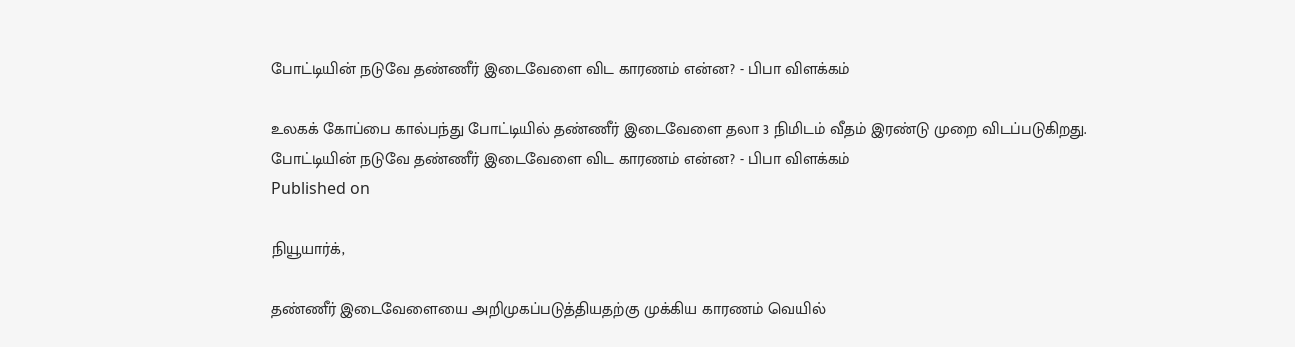போட்டியின் நடுவே தண்ணீர் இடைவேளை விட காரணம் என்ன? - பிபா விளக்கம்

உலகக் கோப்பை கால்பந்து போட்டியில் தண்ணீர் இடைவேளை தலா 3 நிமிடம் வீதம் இரண்டு முறை விடப்படுகிறது.
போட்டியின் நடுவே தண்ணீர் இடைவேளை விட காரணம் என்ன? - பிபா விளக்கம்
Published on

நியூயார்க்,

தண்ணீர் இடைவேளையை அறிமுகப்படுத்தியதற்கு முக்கிய காரணம் வெயில்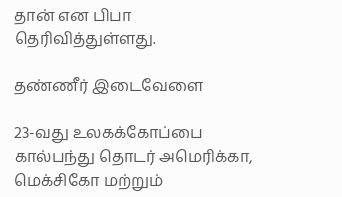தான் என பிபா தெரிவித்துள்ளது.

தண்ணீர் இடைவேளை

23-வது உலகக்கோப்பை கால்பந்து தொடர் அமெரிக்கா, மெக்சிகோ மற்றும்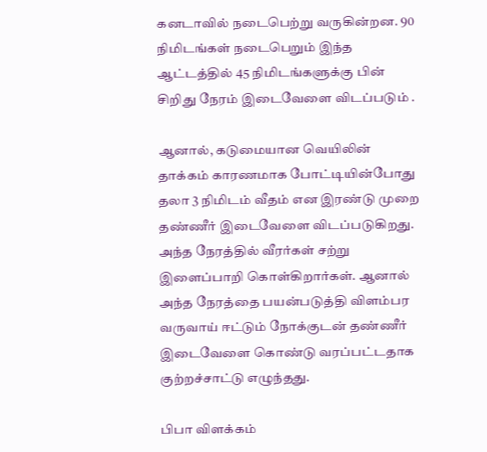கனடாவில் நடைபெற்று வருகின்றன. 90 நிமிடங்கள் நடைபெறும் இந்த ஆட்டத்தில் 45 நிமிடங்களுக்கு பின் சிறிது நேரம் இடைவேளை விடப்படும் .

ஆனால், கடுமையான வெயிலின் தாக்கம் காரணமாக போட்டியின்போது தலா 3 நிமிடம் வீதம் என இரண்டு முறை தண்ணீர் இடைவேளை விடப்படுகிறது. அந்த நேரத்தில் வீரர்கள் சற்று இளைப்பாறி கொள்கிறார்கள். ஆனால் அந்த நேரத்தை பயன்படுத்தி விளம்பர வருவாய் ஈட்டும் நோக்குடன் தண்ணீர் இடைவேளை கொண்டு வரப்பட்டதாக குற்றச்சாட்டு எழுந்தது.

பிபா விளக்கம்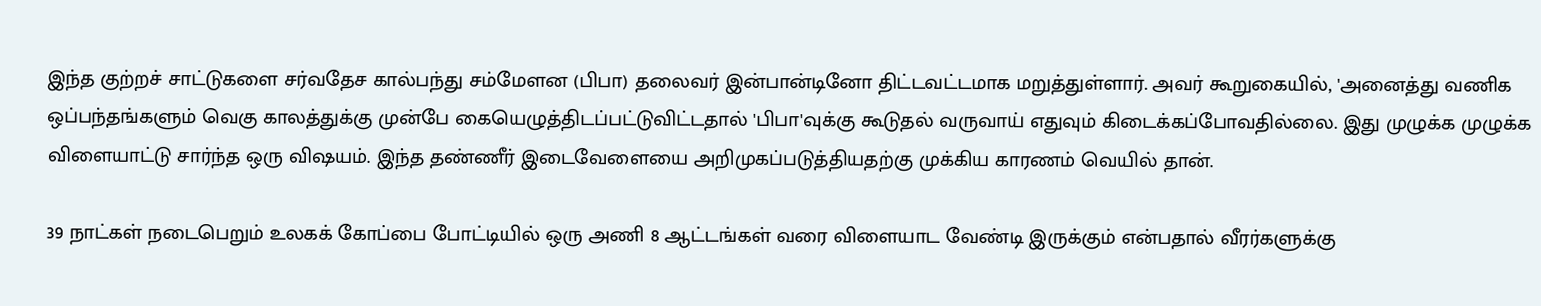இந்த குற்றச் சாட்டுகளை சர்வதேச கால்பந்து சம்மேளன (பிபா) தலைவர் இன்பான்டினோ திட்டவட்டமாக மறுத்துள்ளார். அவர் கூறுகையில், 'அனைத்து வணிக ஒப்பந்தங்களும் வெகு காலத்துக்கு முன்பே கையெழுத்திடப்பட்டுவிட்டதால் 'பிபா'வுக்கு கூடுதல் வருவாய் எதுவும் கிடைக்கப்போவதில்லை. இது முழுக்க முழுக்க விளையாட்டு சார்ந்த ஒரு விஷயம். இந்த தண்ணீர் இடைவேளையை அறிமுகப்படுத்தியதற்கு முக்கிய காரணம் வெயில் தான்.

39 நாட்கள் நடைபெறும் உலகக் கோப்பை போட்டியில் ஒரு அணி 8 ஆட்டங்கள் வரை விளையாட வேண்டி இருக்கும் என்பதால் வீரர்களுக்கு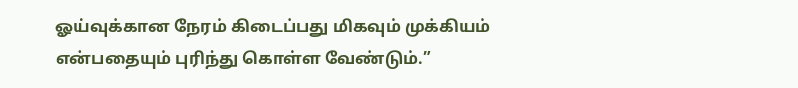ஓய்வுக்கான நேரம் கிடைப்பது மிகவும் முக்கியம் என்பதையும் புரிந்து கொள்ள வேண்டும்.”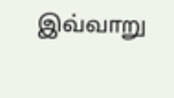இவ்வாறு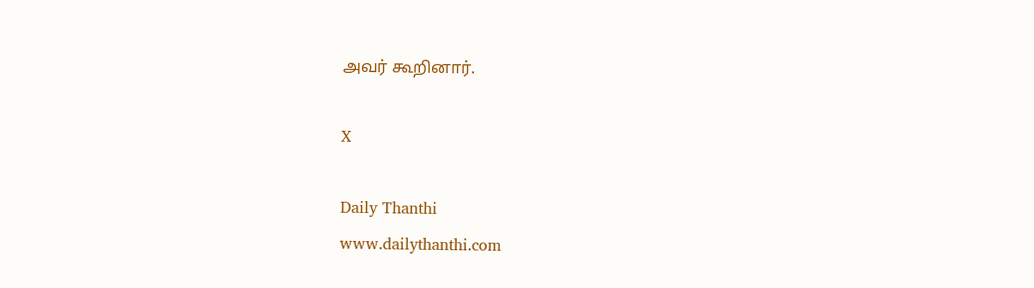அவர் கூறினார்.

X

Daily Thanthi
www.dailythanthi.com